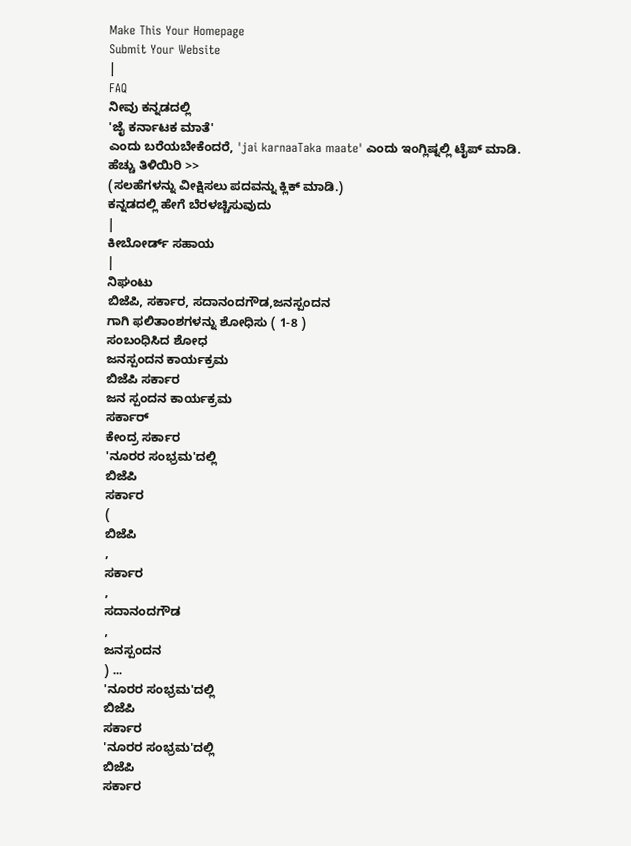Make This Your Homepage
Submit Your Website
|
FAQ
ನೀವು ಕನ್ನಡದಲ್ಲಿ
'ಜೈ ಕರ್ನಾಟಕ ಮಾತೆ'
ಎಂದು ಬರೆಯಬೇಕೆಂದರೆ, 'jai karnaaTaka maate' ಎಂದು ಇಂಗ್ಲಿಷ್ನಲ್ಲಿ ಟೈಪ್ ಮಾಡಿ.
ಹೆಚ್ಚು ತಿಳಿಯಿರಿ >>
(ಸಲಹೆಗಳನ್ನು ವೀಕ್ಷಿಸಲು ಪದವನ್ನು ಕ್ಲಿಕ್ ಮಾಡಿ.)
ಕನ್ನಡದಲ್ಲಿ ಹೇಗೆ ಬೆರಳಚ್ಚಿಸುವುದು
|
ಕೀಬೋರ್ಡ್ ಸಹಾಯ
|
ನಿಘಂಟು
ಬಿಜೆಪಿ, ಸರ್ಕಾರ, ಸದಾನಂದಗೌಡ,ಜನಸ್ಪಂದನ
ಗಾಗಿ ಫಲಿತಾಂಶಗಳನ್ನು ಶೋಧಿಸು ( 1-8 )
ಸಂಬಂಧಿಸಿದ ಶೋಧ
ಜನಸ್ಪಂದನ ಕಾರ್ಯಕ್ರಮ
ಬಿಜೆಪಿ ಸರ್ಕಾರ
ಜನ ಸ್ಪಂದನ ಕಾರ್ಯಕ್ರಮ
ಸರ್ಕಾರ್
ಕೇಂದ್ರ ಸರ್ಕಾರ
'ನೂರರ ಸಂಭ್ರಮ'ದಲ್ಲಿ
ಬಿಜೆಪಿ
ಸರ್ಕಾರ
(
ಬಿಜೆಪಿ
,
ಸರ್ಕಾರ
,
ಸದಾನಂದಗೌಡ
,
ಜನಸ್ಪಂದನ
) ...
'ನೂರರ ಸಂಭ್ರಮ'ದಲ್ಲಿ
ಬಿಜೆಪಿ
ಸರ್ಕಾರ
'ನೂರರ ಸಂಭ್ರಮ'ದಲ್ಲಿ
ಬಿಜೆಪಿ
ಸರ್ಕಾರ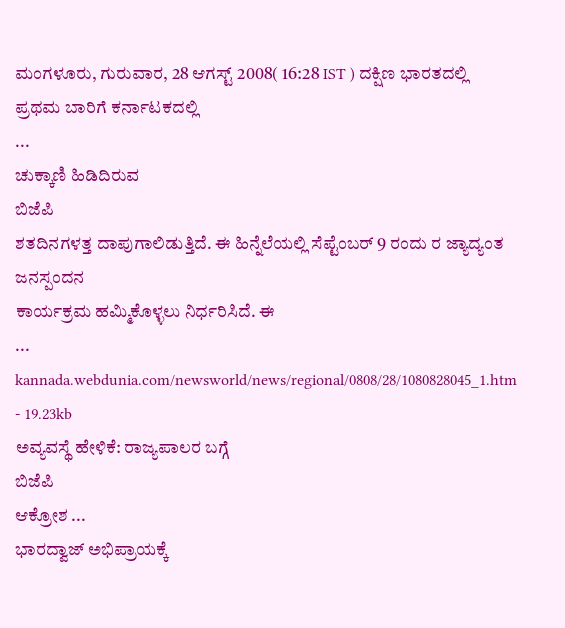ಮಂಗಳೂರು, ಗುರುವಾರ, 28 ಆಗಸ್ಟ್ 2008( 16:28 IST ) ದಕ್ಷಿಣ ಭಾರತದಲ್ಲಿ ಪ್ರಥಮ ಬಾರಿಗೆ ಕರ್ನಾಟಕದಲ್ಲಿ
...
ಚುಕ್ಕಾಣಿ ಹಿಡಿದಿರುವ
ಬಿಜೆಪಿ
ಶತದಿನಗಳತ್ತ ದಾಪುಗಾಲಿಡುತ್ತಿದೆ. ಈ ಹಿನ್ನೆಲೆಯಲ್ಲಿ ಸೆಪ್ಟೆಂಬರ್ 9 ರಂದು ರ ಜ್ಯಾದ್ಯಂತ
ಜನಸ್ಪಂದನ
ಕಾರ್ಯಕ್ರಮ ಹಮ್ಮಿಕೊಳ್ಳಲು ನಿರ್ಧರಿಸಿದೆ. ಈ
...
kannada.webdunia.com/newsworld/news/regional/0808/28/1080828045_1.htm - 19.23kb
ಅವ್ಯವಸ್ಥೆ ಹೇಳಿಕೆ: ರಾಜ್ಯಪಾಲರ ಬಗ್ಗೆ
ಬಿಜೆಪಿ
ಆಕ್ರೋಶ ...
ಭಾರದ್ವಾಜ್ ಅಭಿಪ್ರಾಯಕ್ಕೆ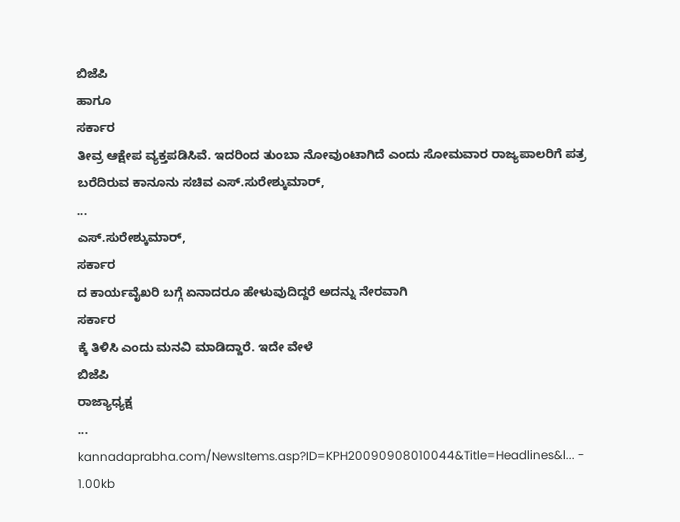ಬಿಜೆಪಿ
ಹಾಗೂ
ಸರ್ಕಾರ
ತೀವ್ರ ಆಕ್ಷೇಪ ವ್ಯಕ್ತಪಡಿಸಿವೆ. ಇದರಿಂದ ತುಂಬಾ ನೋವುಂಟಾಗಿದೆ ಎಂದು ಸೋಮವಾರ ರಾಜ್ಯಪಾಲರಿಗೆ ಪತ್ರ ಬರೆದಿರುವ ಕಾನೂನು ಸಚಿವ ಎಸ್.ಸುರೇಶ್ಕುಮಾರ್,
...
ಎಸ್.ಸುರೇಶ್ಕುಮಾರ್,
ಸರ್ಕಾರ
ದ ಕಾರ್ಯವೈಖರಿ ಬಗ್ಗೆ ಏನಾದರೂ ಹೇಳುವುದಿದ್ದರೆ ಅದನ್ನು ನೇರವಾಗಿ
ಸರ್ಕಾರ
ಕ್ಕೆ ತಿಳಿಸಿ ಎಂದು ಮನವಿ ಮಾಡಿದ್ದಾರೆ. ಇದೇ ವೇಳೆ
ಬಿಜೆಪಿ
ರಾಜ್ಯಾಧ್ಯಕ್ಷ
...
kannadaprabha.com/NewsItems.asp?ID=KPH20090908010044&Title=Headlines&l... - 1.00kb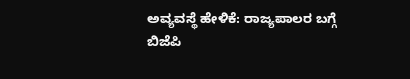ಅವ್ಯವಸ್ಥೆ ಹೇಳಿಕೆ: ರಾಜ್ಯಪಾಲರ ಬಗ್ಗೆ
ಬಿಜೆಪಿ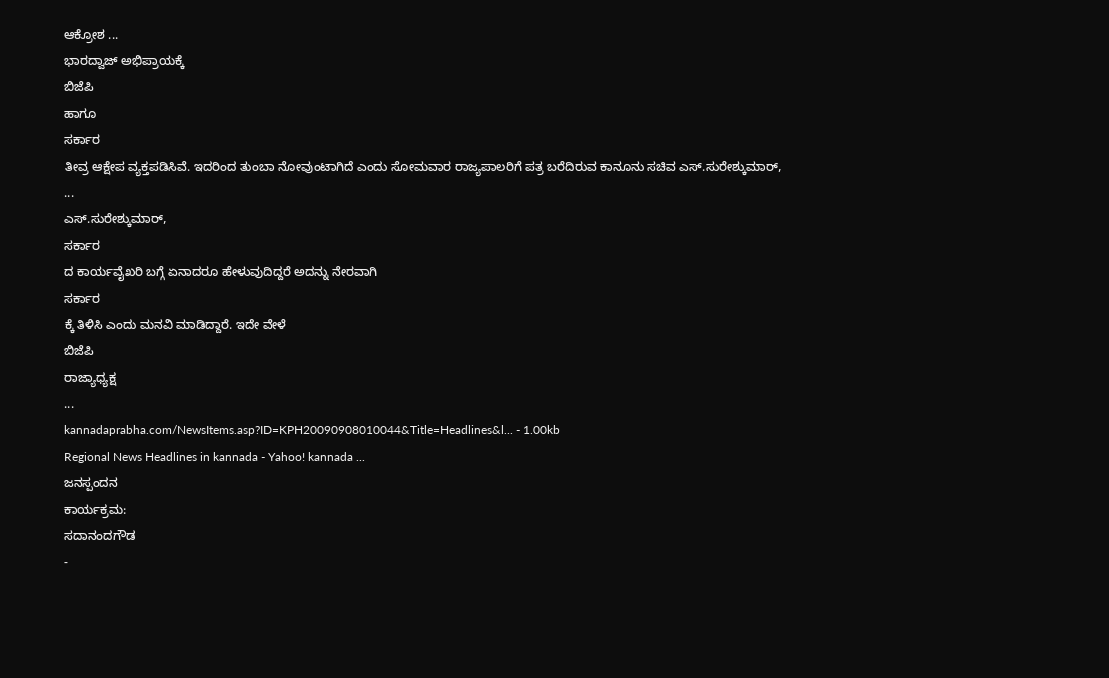ಆಕ್ರೋಶ ...
ಭಾರದ್ವಾಜ್ ಅಭಿಪ್ರಾಯಕ್ಕೆ
ಬಿಜೆಪಿ
ಹಾಗೂ
ಸರ್ಕಾರ
ತೀವ್ರ ಆಕ್ಷೇಪ ವ್ಯಕ್ತಪಡಿಸಿವೆ. ಇದರಿಂದ ತುಂಬಾ ನೋವುಂಟಾಗಿದೆ ಎಂದು ಸೋಮವಾರ ರಾಜ್ಯಪಾಲರಿಗೆ ಪತ್ರ ಬರೆದಿರುವ ಕಾನೂನು ಸಚಿವ ಎಸ್.ಸುರೇಶ್ಕುಮಾರ್,
...
ಎಸ್.ಸುರೇಶ್ಕುಮಾರ್,
ಸರ್ಕಾರ
ದ ಕಾರ್ಯವೈಖರಿ ಬಗ್ಗೆ ಏನಾದರೂ ಹೇಳುವುದಿದ್ದರೆ ಅದನ್ನು ನೇರವಾಗಿ
ಸರ್ಕಾರ
ಕ್ಕೆ ತಿಳಿಸಿ ಎಂದು ಮನವಿ ಮಾಡಿದ್ದಾರೆ. ಇದೇ ವೇಳೆ
ಬಿಜೆಪಿ
ರಾಜ್ಯಾಧ್ಯಕ್ಷ
...
kannadaprabha.com/NewsItems.asp?ID=KPH20090908010044&Title=Headlines&l... - 1.00kb
Regional News Headlines in kannada - Yahoo! kannada ...
ಜನಸ್ಪಂದನ
ಕಾರ್ಯಕ್ರಮ:
ಸದಾನಂದಗೌಡ
-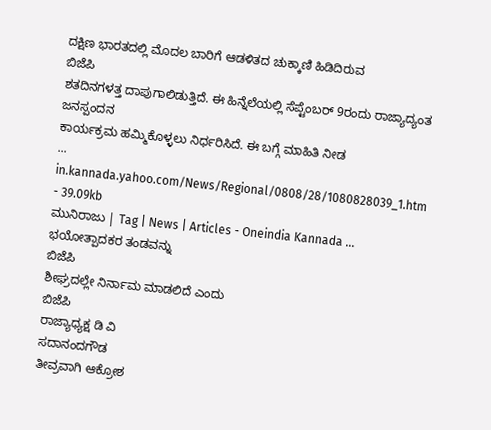ದಕ್ಷಿಣ ಭಾರತದಲ್ಲಿ ಮೊದಲ ಬಾರಿಗೆ ಆಡಳಿತದ ಚುಕ್ಕಾಣಿ ಹಿಡಿದಿರುವ
ಬಿಜೆಪಿ
ಶತದಿನಗಳತ್ತ ದಾಪುಗಾಲಿಡುತ್ತಿದೆ. ಈ ಹಿನ್ನೆಲೆಯಲ್ಲಿ ಸೆಪ್ಟೆಂಬರ್ 9ರಂದು ರಾಜ್ಯಾದ್ಯಂತ
ಜನಸ್ಪಂದನ
ಕಾರ್ಯಕ್ರಮ ಹಮ್ಮಿಕೊಳ್ಳಲು ನಿರ್ಧರಿಸಿದೆ. ಈ ಬಗ್ಗೆ ಮಾಹಿತಿ ನೀಡ
...
in.kannada.yahoo.com/News/Regional/0808/28/1080828039_1.htm - 39.09kb
ಮುನಿರಾಜು | Tag | News | Articles - Oneindia Kannada ...
ಭಯೋತ್ಪಾದಕರ ತಂಡವನ್ನು
ಬಿಜೆಪಿ
ಶೀಘ್ರದಲ್ಲೇ ನಿರ್ನಾಮ ಮಾಡಲಿದೆ ಎಂದು
ಬಿಜೆಪಿ
ರಾಜ್ಯಾಧ್ಯಕ್ಷ ಡಿ ವಿ
ಸದಾನಂದಗೌಡ
ತೀವ್ರವಾಗಿ ಆಕ್ರೋಶ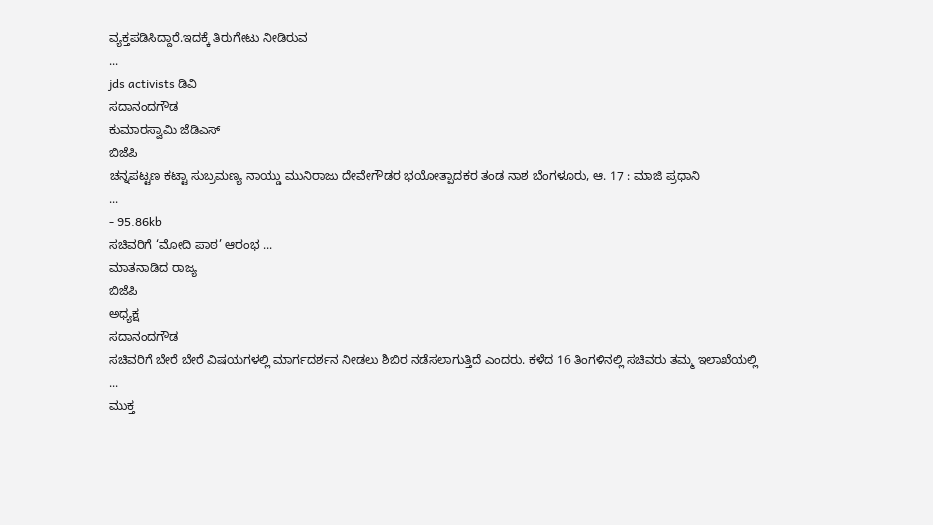ವ್ಯಕ್ತಪಡಿಸಿದ್ದಾರೆ.ಇದಕ್ಕೆ ತಿರುಗೇಟು ನೀಡಿರುವ
...
jds activists ಡಿವಿ
ಸದಾನಂದಗೌಡ
ಕುಮಾರಸ್ವಾಮಿ ಜೆಡಿಎಸ್
ಬಿಜೆಪಿ
ಚನ್ನಪಟ್ಟಣ ಕಟ್ಟಾ ಸುಬ್ರಮಣ್ಯ ನಾಯ್ಡು ಮುನಿರಾಜು ದೇವೇಗೌಡರ ಭಯೋತ್ಪಾದಕರ ತಂಡ ನಾಶ ಬೆಂಗಳೂರು, ಆ. 17 : ಮಾಜಿ ಪ್ರಧಾನಿ
...
- 95.86kb
ಸಚಿವರಿಗೆ ‘ಮೋದಿ ಪಾಠ’ ಆರಂಭ ...
ಮಾತನಾಡಿದ ರಾಜ್ಯ
ಬಿಜೆಪಿ
ಅಧ್ಯಕ್ಷ
ಸದಾನಂದಗೌಡ
ಸಚಿವರಿಗೆ ಬೇರೆ ಬೇರೆ ವಿಷಯಗಳಲ್ಲಿ ಮಾರ್ಗದರ್ಶನ ನೀಡಲು ಶಿಬಿರ ನಡೆಸಲಾಗುತ್ತಿದೆ ಎಂದರು. ಕಳೆದ 16 ತಿಂಗಳಿನಲ್ಲಿ ಸಚಿವರು ತಮ್ಮ ಇಲಾಖೆಯಲ್ಲಿ
...
ಮುಕ್ತ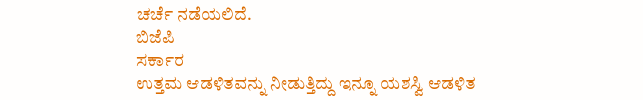ಚರ್ಚೆ ನಡೆಯಲಿದೆ.
ಬಿಜೆಪಿ
ಸರ್ಕಾರ
ಉತ್ತಮ ಆಡಳಿತವನ್ನು ನೀಡುತ್ತಿದ್ದು ಇನ್ನೂ ಯಶಸ್ವಿ ಆಡಳಿತ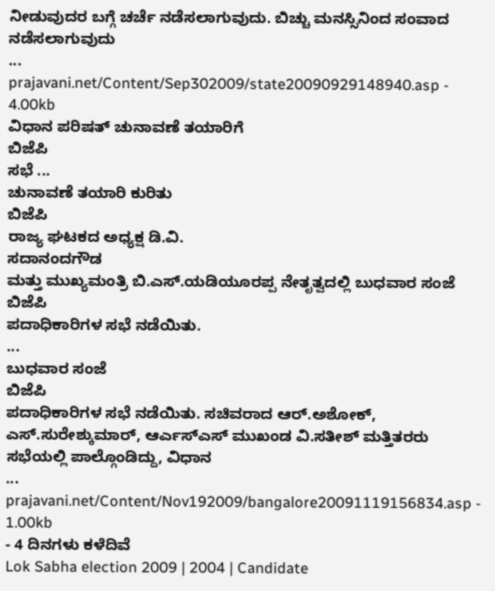ನೀಡುವುದರ ಬಗ್ಗೆ ಚರ್ಚೆ ನಡೆಸಲಾಗುವುದು. ಬಿಚ್ಚು ಮನಸ್ಸಿನಿಂದ ಸಂವಾದ ನಡೆಸಲಾಗುವುದು
...
prajavani.net/Content/Sep302009/state20090929148940.asp - 4.00kb
ವಿಧಾನ ಪರಿಷತ್ ಚುನಾವಣೆ ತಯಾರಿಗೆ
ಬಿಜೆಪಿ
ಸಭೆ ...
ಚುನಾವಣೆ ತಯಾರಿ ಕುರಿತು
ಬಿಜೆಪಿ
ರಾಜ್ಯ ಘಟಕದ ಅಧ್ಯಕ್ಷ ಡಿ.ವಿ.
ಸದಾನಂದಗೌಡ
ಮತ್ತು ಮುಖ್ಯಮಂತ್ರಿ ಬಿ.ಎಸ್.ಯಡಿಯೂರಪ್ಪ ನೇತೃತ್ವದಲ್ಲಿ ಬುಧವಾರ ಸಂಜೆ
ಬಿಜೆಪಿ
ಪದಾಧಿಕಾರಿಗಳ ಸಭೆ ನಡೆಯಿತು.
...
ಬುಧವಾರ ಸಂಜೆ
ಬಿಜೆಪಿ
ಪದಾಧಿಕಾರಿಗಳ ಸಭೆ ನಡೆಯಿತು. ಸಚಿವರಾದ ಆರ್.ಅಶೋಕ್, ಎಸ್.ಸುರೇಶ್ಕುಮಾರ್, ಆರ್ಎಸ್ಎಸ್ ಮುಖಂಡ ವಿ.ಸತೀಶ್ ಮತ್ತಿತರರು ಸಭೆಯಲ್ಲಿ ಪಾಲ್ಗೊಂಡಿದ್ದು, ವಿಧಾನ
...
prajavani.net/Content/Nov192009/bangalore20091119156834.asp - 1.00kb
- 4 ದಿನಗಳು ಕಳೆದಿವೆ
Lok Sabha election 2009 | 2004 | Candidate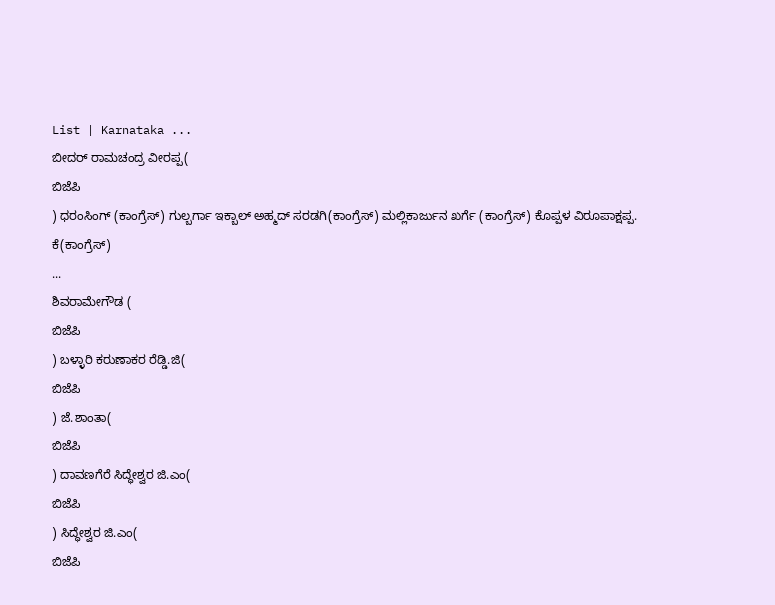List | Karnataka ...
ಬೀದರ್ ರಾಮಚಂದ್ರ ವೀರಪ್ಪ(
ಬಿಜೆಪಿ
) ಧರಂಸಿಂಗ್ (ಕಾಂಗ್ರೆಸ್) ಗುಲ್ಬರ್ಗಾ ಇಕ್ಬಾಲ್ ಅಹ್ಮದ್ ಸರಡಗಿ(ಕಾಂಗ್ರೆಸ್) ಮಲ್ಲಿಕಾರ್ಜುನ ಖರ್ಗೆ (ಕಾಂಗ್ರೆಸ್) ಕೊಪ್ಪಳ ವಿರೂಪಾಕ್ಷಪ್ಪ. ಕೆ(ಕಾಂಗ್ರೆಸ್)
...
ಶಿವರಾಮೇಗೌಡ (
ಬಿಜೆಪಿ
) ಬಳ್ಳಾರಿ ಕರುಣಾಕರ ರೆಡ್ಡಿ.ಜಿ(
ಬಿಜೆಪಿ
) ಜೆ.ಶಾಂತಾ(
ಬಿಜೆಪಿ
) ದಾವಣಗೆರೆ ಸಿದ್ಧೇಶ್ವರ ಜಿ.ಎಂ(
ಬಿಜೆಪಿ
) ಸಿದ್ಧೇಶ್ವರ ಜಿ.ಎಂ(
ಬಿಜೆಪಿ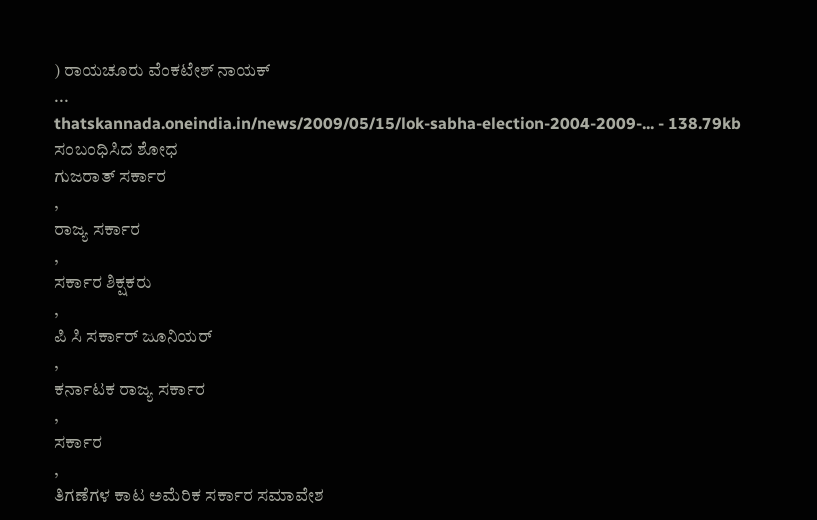) ರಾಯಚೂರು ವೆಂಕಟೇಶ್ ನಾಯಕ್
...
thatskannada.oneindia.in/news/2009/05/15/lok-sabha-election-2004-2009-... - 138.79kb
ಸಂಬಂಧಿಸಿದ ಶೋಧ
ಗುಜರಾತ್ ಸರ್ಕಾರ
,
ರಾಜ್ಯ ಸರ್ಕಾರ
,
ಸರ್ಕಾರ ಶಿಕ್ಷಕರು
,
ಪಿ ಸಿ ಸರ್ಕಾರ್ ಜೂನಿಯರ್
,
ಕರ್ನಾಟಕ ರಾಜ್ಯ ಸರ್ಕಾರ
,
ಸರ್ಕಾರ
,
ತಿಗಣೆಗಳ ಕಾಟ ಅಮೆರಿಕ ಸರ್ಕಾರ ಸಮಾವೇಶ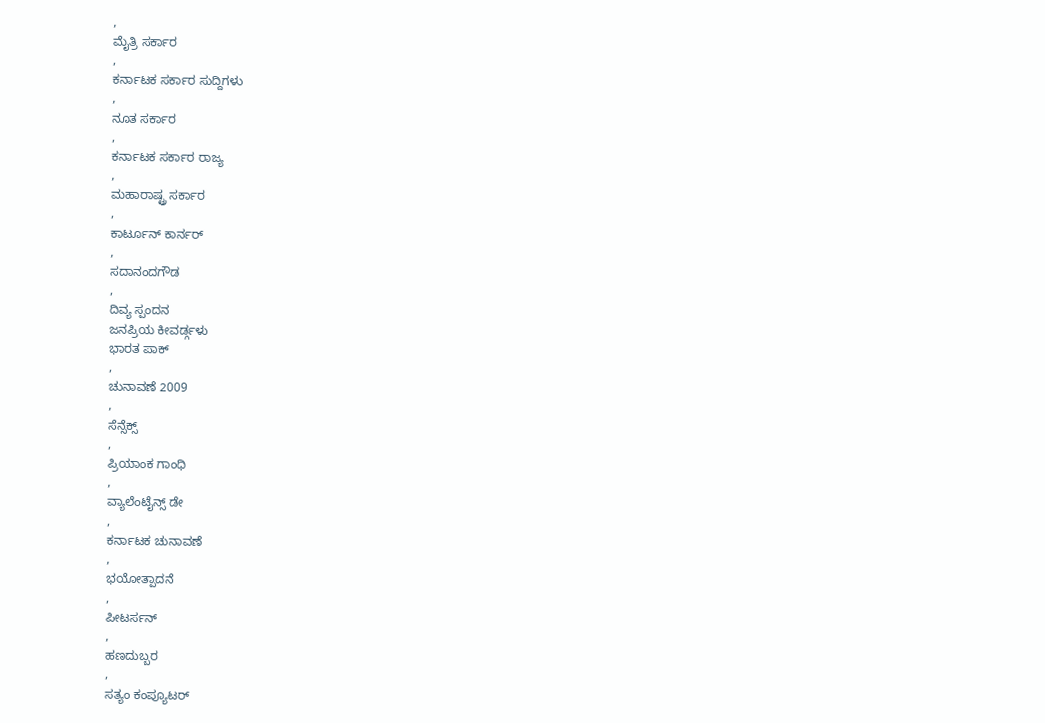,
ಮೈತ್ರಿ ಸರ್ಕಾರ
,
ಕರ್ನಾಟಕ ಸರ್ಕಾರ ಸುದ್ದಿಗಳು
,
ನೂತ ಸರ್ಕಾರ
,
ಕರ್ನಾಟಕ ಸರ್ಕಾರ ರಾಜ್ಯ
,
ಮಹಾರಾಷ್ಟ್ರ ಸರ್ಕಾರ
,
ಕಾರ್ಟೂನ್ ಕಾರ್ನರ್
,
ಸದಾನಂದಗೌಡ
,
ದಿವ್ಯ ಸ್ಪಂದನ
ಜನಪ್ರಿಯ ಕೀವರ್ಡ್ಗಳು
ಭಾರತ ಪಾಕ್
,
ಚುನಾವಣೆ 2009
,
ಸೆನ್ಸೆಕ್ಸ್
,
ಪ್ರಿಯಾಂಕ ಗಾಂಧಿ
,
ವ್ಯಾಲೆಂಟೈನ್ಸ್ ಡೇ
,
ಕರ್ನಾಟಕ ಚುನಾವಣೆ
,
ಭಯೋತ್ಪಾದನೆ
,
ಪೀಟರ್ಸನ್
,
ಹಣದುಬ್ಬರ
,
ಸತ್ಯಂ ಕಂಪ್ಯೂಟರ್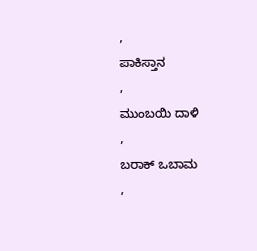,
ಪಾಕಿಸ್ತಾನ
,
ಮುಂಬಯಿ ದಾಳಿ
,
ಬರಾಕ್ ಒಬಾಮ
,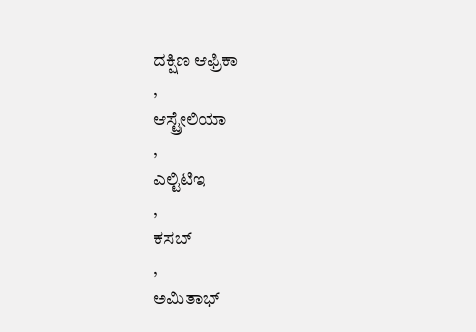ದಕ್ಷಿಣ ಆಫ್ರಿಕಾ
,
ಆಸ್ಟ್ರೇಲಿಯಾ
,
ಎಲ್ಟಿಟಿಇ
,
ಕಸಬ್
,
ಅಮಿತಾಭ್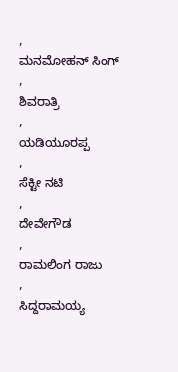,
ಮನಮೋಹನ್ ಸಿಂಗ್
,
ಶಿವರಾತ್ರಿ
,
ಯಡಿಯೂರಪ್ಪ
,
ಸೆಕ್ಟೀ ನಟಿ
,
ದೇವೇಗೌಡ
,
ರಾಮಲಿಂಗ ರಾಜು
,
ಸಿದ್ದರಾಮಯ್ಯ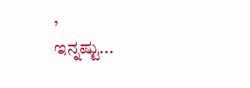,
ಇನ್ನಷ್ಟು...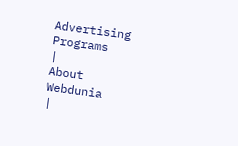Advertising Programs
|
About Webdunia
|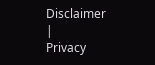Disclaimer
|
Privacy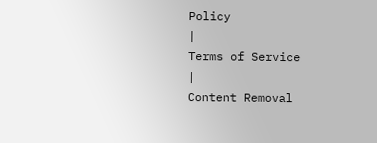Policy
|
Terms of Service
|
Content Removal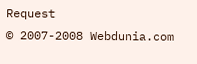Request
© 2007-2008 Webdunia.com